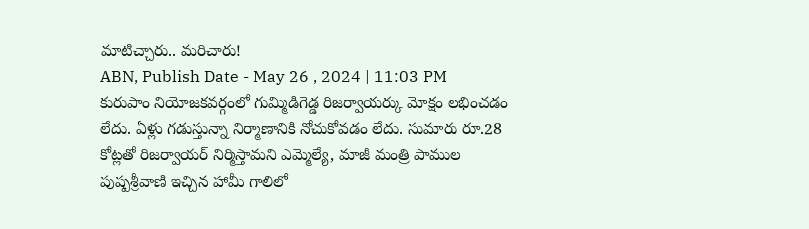మాటిచ్చారు.. మరిచారు!
ABN, Publish Date - May 26 , 2024 | 11:03 PM
కురుపాం నియోజకవర్గంలో గుమ్మిడిగెడ్డ రిజర్వాయర్కు మోక్షం లభించడం లేదు. ఏళ్లు గడుస్తున్నా నిర్మాణానికి నోచుకోవడం లేదు. సుమారు రూ.28 కోట్లతో రిజర్వాయర్ నిర్మిస్తామని ఎమ్మెల్యే, మాజీ మంత్రి పాముల పుష్పశ్రీవాణి ఇచ్చిన హామీ గాలిలో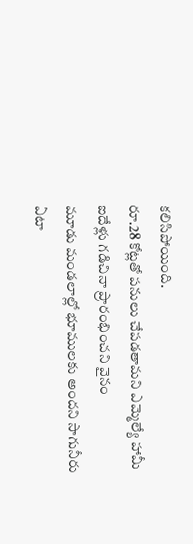కలిసిపోయింది.
రూ.28 కోట్లతో పనులు చేపడతామని ఎమ్మెల్యే హామీ
ఐదేళ్లు గడిచినా ప్రారంభించని వైనం
మూడు మండలాల్లో భూములకు అందని సాగునీరు
ఏటా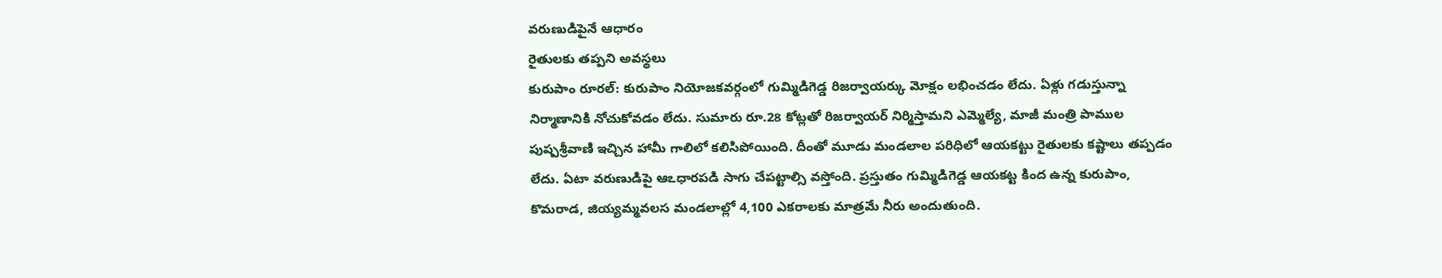వరుణుడిపైనే ఆధారం
రైతులకు తప్పని అవస్థలు
కురుపాం రూరల్: కురుపాం నియోజకవర్గంలో గుమ్మిడిగెడ్డ రిజర్వాయర్కు మోక్షం లభించడం లేదు. ఏళ్లు గడుస్తున్నా నిర్మాణానికి నోచుకోవడం లేదు. సుమారు రూ.28 కోట్లతో రిజర్వాయర్ నిర్మిస్తామని ఎమ్మెల్యే, మాజీ మంత్రి పాముల పుష్పశ్రీవాణి ఇచ్చిన హామీ గాలిలో కలిసిపోయింది. దీంతో మూడు మండలాల పరిధిలో ఆయకట్టు రైతులకు కష్టాలు తప్పడం లేదు. ఏటా వరుణుడిపై ఆఽధారపడి సాగు చేపట్టాల్సి వస్తోంది. ప్రస్తుతం గుమ్మిడిగెడ్డ ఆయకట్ట కింద ఉన్న కురుపాం, కొమరాడ, జియ్యమ్మవలస మండలాల్లో 4,100 ఎకరాలకు మాత్రమే నీరు అందుతుంది.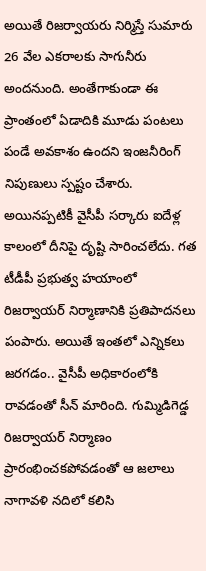అయితే రిజర్వాయరు నిర్మిస్తే సుమారు 26 వేల ఎకరాలకు సాగునీరు అందనుంది. అంతేగాకుండా ఈ ప్రాంతంలో ఏడాదికి మూడు పంటలు పండే అవకాశం ఉందని ఇంజనీరింగ్ నిపుణులు స్పష్టం చేశారు. అయినప్పటికీ వైసీపీ సర్కారు ఐదేళ్ల కాలంలో దీనిపై దృష్టి సారించలేదు. గత టీడీపీ ప్రభుత్వ హయాంలో రిజర్వాయర్ నిర్మాణానికి ప్రతిపాదనలు పంపారు. అయితే ఇంతలో ఎన్నికలు జరగడం.. వైసీపీ అధికారంలోకి రావడంతో సీన్ మారింది. గుమ్మిడిగెడ్డ రిజర్వాయర్ నిర్మాణం ప్రారంభించకపోవడంతో ఆ జలాలు నాగావళి నదిలో కలిసి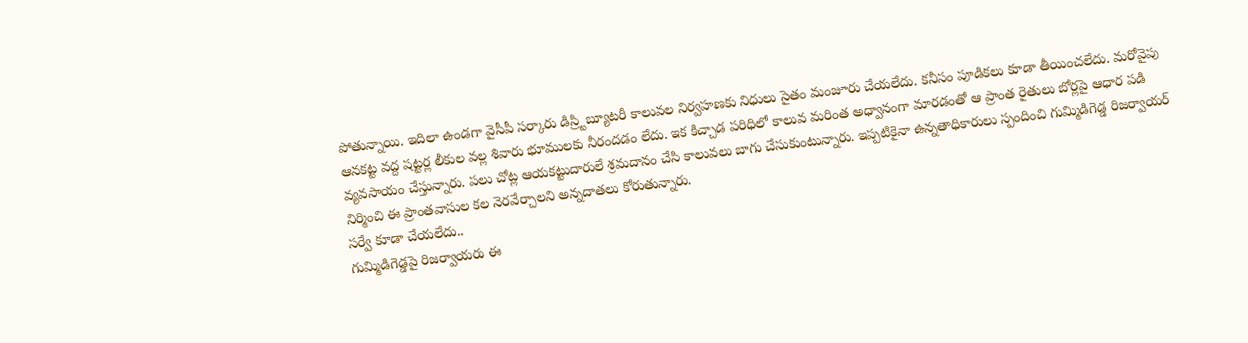పోతున్నాయి. ఇదిలా ఉండగా వైసీపీ సర్కారు డిస్ర్టిబ్యూటరీ కాలువల నిర్వహణకు నిధులు సైతం మంజూరు చేయలేదు. కనీసం పూడికలు కూడా తీయించలేదు. మరోవైపు ఆనకట్ట వద్ద షట్టర్ల లీకుల వల్ల శివారు భూములకు నీరందడం లేదు. ఇక కిచ్చాడ పరిధిలో కాలువ మరింత అధ్వానంగా మారడంతో ఆ ప్రాంత రైతులు బోర్లపై ఆధార పడి వ్యవసాయం చేస్తున్నారు. పలు చోట్ల ఆయకట్టుదారులే శ్రమదానం చేసి కాలువలు బాగు చేసుకుంటున్నారు. ఇప్పటికైనా ఉన్నతాధికారులు స్పందించి గుమ్మిడిగెడ్డ రిజర్వాయర్ నిర్మించి ఈ ప్రాంతవాసుల కల నెరవేర్చాలని అన్నదాతలు కోరుతున్నారు.
సర్వే కూడా చేయలేదు..
గుమ్మిడిగెడ్డపై రిజర్వాయరు ఈ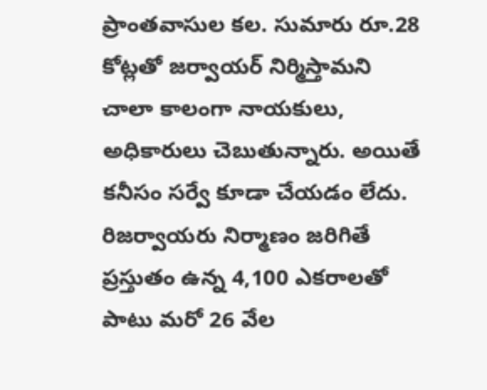ప్రాంతవాసుల కల. సుమారు రూ.28 కోట్లతో జర్వాయర్ నిర్మిస్తామని చాలా కాలంగా నాయకులు, అధికారులు చెబుతున్నారు. అయితే కనీసం సర్వే కూడా చేయడం లేదు. రిజర్వాయరు నిర్మాణం జరిగితే ప్రస్తుతం ఉన్న 4,100 ఎకరాలతో పాటు మరో 26 వేల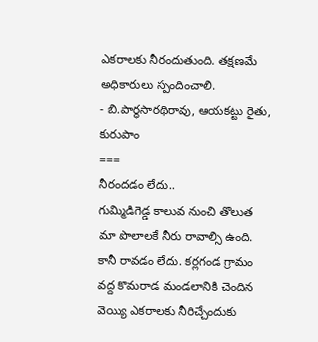ఎకరాలకు నీరందుతుంది. తక్షణమే అధికారులు స్పందించాలి.
- బి.పార్థసారథిరావు, ఆయకట్టు రైతు, కురుపాం
===
నీరందడం లేదు..
గుమ్మిడిగెడ్డ కాలువ నుంచి తొలుత మా పొలాలకే నీరు రావాల్సి ఉంది. కానీ రావడం లేదు. కర్లగండ గ్రామం వద్ద కొమరాడ మండలానికి చెందిన వెయ్యి ఎకరాలకు నీరిచ్చేందుకు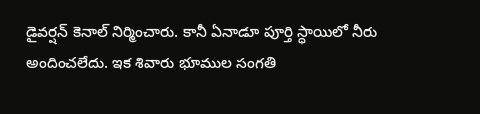డైవర్షన్ కెనాల్ నిర్మించారు. కానీ ఏనాడూ పూర్తి స్ధాయిలో నీరు అందించలేదు. ఇక శివారు భూముల సంగతి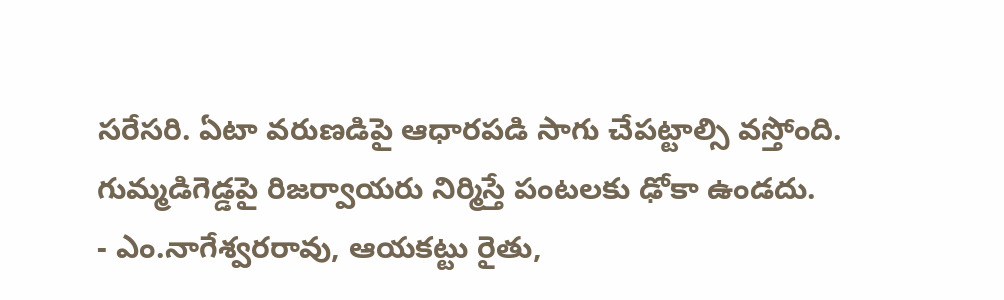సరేసరి. ఏటా వరుణడిపై ఆధారపడి సాగు చేపట్టాల్సి వస్తోంది. గుమ్మడిగెడ్డపై రిజర్వాయరు నిర్మిస్తే పంటలకు ఢోకా ఉండదు.
- ఎం.నాగేశ్వరరావు, ఆయకట్టు రైతు,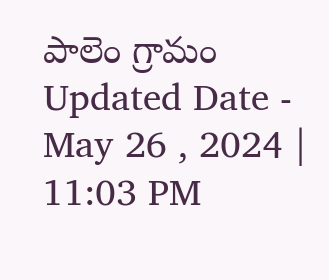పాలెం గ్రామం
Updated Date - May 26 , 2024 | 11:03 PM